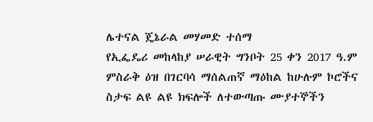ሌተናል ጄኔራል መሃመድ ተሰማ
የኢፌዴሪ መከላከያ ሠራዊት ግንቦት 25 ቀን 2017 ዓ.ም
ምስራቅ ዕዝ በገርባሳ ማሰልጠኛ ማዕከል ከሁሉም ኮሮችና ስታፍ ልዩ ልዩ ክፍሎች ለተውጣጡ ሙያተኞችን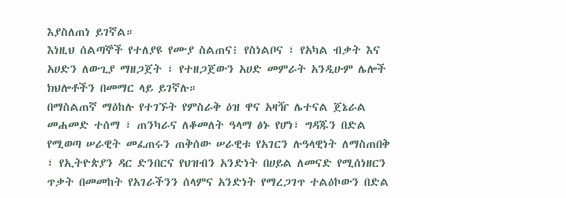እያስለጠነ ይገኛል።
እነዚህ ሰልጣኞች የተለያዩ የሙያ ስልጠና፧ የስነልቦና ፣ የአካል ብቃት እና አሀድን ለውጊያ ማዘጋጀት ፣ የተዘጋጀውን አሀድ መምራት አንዲሁም ሌሎች ክህሎቶችን በመማር ላይ ይገኛሉ።
በማስልጠኛ ማዕከሉ የተገኙት የምስራቅ ዕዝ ዋና አዛዥ ሌተናል ጀኔራል መሐመድ ተሰማ ፣ ጠንካራና ለቆመለት ዓላማ ፅኑ የሆነ፣ ግዳጁን በድል የሚወጣ ሠራዊት መፈጠሩን ጠቅሰው ሠራዊቱ የአገርን ሉዓላዊነት ለማስጠበቅ ፣ የኢትዮጵያን ዳር ድንበርና የህዝብን አንድነት በሀይል ለመናድ የሚሰነዘርን ጥቃት በመመከት የአገራችንን ሰላምና አንድነት የማረጋገጥ ተልዕኮውን በድል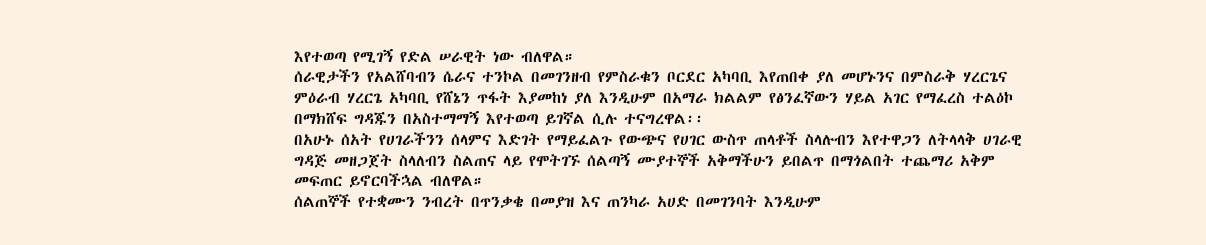እየተወጣ የሚገኝ የድል ሠራዊት ነው ብለዋል።
ሰራዊታችን የአልሸባብን ሴራና ተንኮል በመገንዘብ የምስራቁን ቦርደር አካባቢ እየጠበቀ ያለ መሆኑንና በምስራቅ ሃረርጌና ምዕራብ ሃረርጌ አካባቢ የሸኔን ጥፋት እያመከነ ያለ እንዲሁም በአማራ ክልልም የፅንፈኛውን ሃይል አገር የማፈረስ ተልዕኮ በማክሸፍ ግዳጁን በአስተማማኝ እየተወጣ ይገኛል ሲሉ ተናግረዋል፡፡
በአሁኑ ሰአት የሀገራችንን ሰላምና እድገት የማይፈልጉ የውጭና የሀገር ውስጥ ጠላቶች ስላሉብን እየተዋጋን ለትላላቅ ሀገራዊ ግዳጅ መዘጋጀት ስላለብን ስልጠና ላይ የሞትገኙ ሰልጣኝ ሙያተኞች አቅማችሁን ይበልጥ በማጎልበት ተጨማሪ አቅም መፍጠር ይኖርባችኋል ብለዋል።
ሰልጠኞች የተቋሙን ንብረት በጥንቃቄ በመያዝ እና ጠንካራ አሀድ በመገንባት እንዲሁም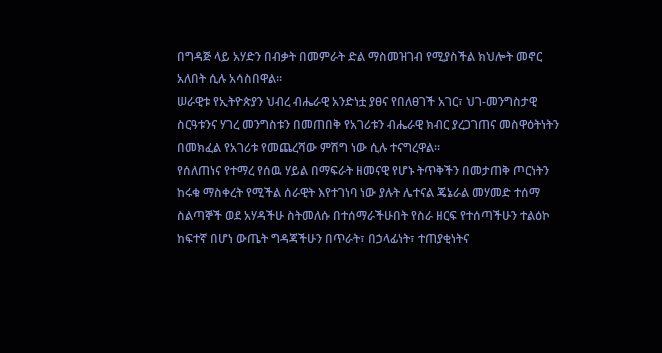በግዳጅ ላይ አሃድን በብቃት በመምራት ድል ማስመዝገብ የሚያስችል ክህሎት መኖር አለበት ሲሉ አሳስበዋል።
ሠራዊቱ የኢትዮጵያን ህብረ ብሔራዊ አንድነቷ ያፀና የበለፀገች አገር፣ ህገ-መንግስታዊ ስርዓቱንና ሃገረ መንግስቱን በመጠበቅ የአገሪቱን ብሔራዊ ክብር ያረጋገጠና መስዋዕትነትን በመክፈል የአገሪቱ የመጨረሻው ምሽግ ነው ሲሉ ተናግረዋል።
የሰለጠነና የተማረ የሰዉ ሃይል በማፍራት ዘመናዊ የሆኑ ትጥቅችን በመታጠቅ ጦርነትን ከሩቁ ማስቀረት የሚችል ሰራዊት እየተገነባ ነው ያሉት ሌተናል ጄኔራል መሃመድ ተሰማ ስልጣኞች ወደ አሃዳችሁ ስትመለሱ በተሰማራችሁበት የስራ ዘርፍ የተሰጣችሁን ተልዕኮ ከፍተኛ በሆነ ውጤት ግዳጃችሁን በጥራት፣ በኃላፊነት፣ ተጠያቂነትና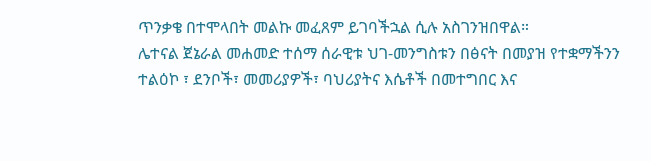ጥንቃቄ በተሞላበት መልኩ መፈጸም ይገባችኋል ሲሉ አስገንዝበዋል።
ሌተናል ጀኔራል መሐመድ ተሰማ ሰራዊቱ ህገ-መንግስቱን በፅናት በመያዝ የተቋማችንን ተልዕኮ ፣ ደንቦች፣ መመሪያዎች፣ ባህሪያትና እሴቶች በመተግበር እና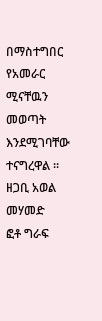በማስተግበር የአመራር ሚናቸዉን መወጣት እንደሚገባቸው ተናግረዋል ።
ዘጋቢ አወል መሃመድ
ፎቶ ግራፍ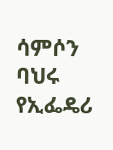ሳምሶን ባህሩ
የኢፌዴሪ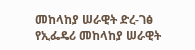መከላከያ ሠራዊት ድረ-ገፅ
የኢፌዴሪ መከላከያ ሠራዊት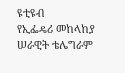ዩቲዩብ
የኢፌዴሪ መከላከያ ሠራዊት ቴሌግራም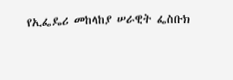የኢፌዴሪ መከላከያ ሠራዊት ፌስቡክ